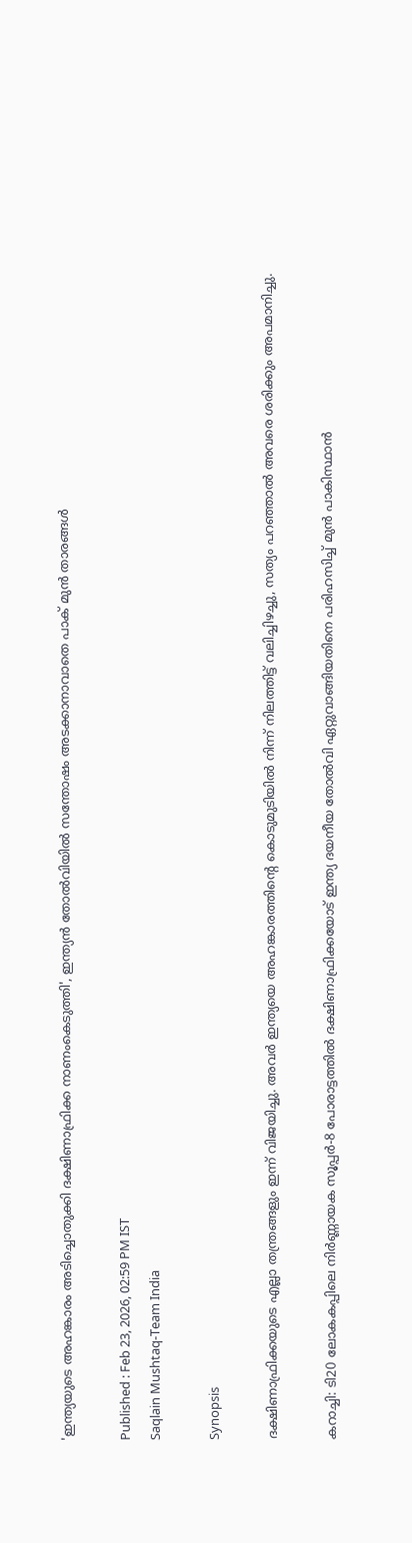'ഇന്ത്യയുടെ അഹങ്കാരം അടിച്ചൊതുക്കി ദക്ഷിണാഫ്രിക്ക നാണംകെടുത്തി', ഇന്ത്യൻ തോല്‍വിയിൽ സന്തോഷം അടക്കാനാവാതെ പാക് മുൻ താരങ്ങൾ

Published : Feb 23, 2026, 02:59 PM IST
Saqlain Mushtaq-Team India

Synopsis

ദക്ഷിണാഫ്രിക്കയുടെ എല്ലാ തന്ത്രങ്ങളും ഇന്ന് വിജയിച്ചു. അവർ ഇന്ത്യയെ അഹങ്കാരത്തിന്‍റെ കൊടുമുടിയില്‍ നിന്ന് നിലത്തിട്ട് വലിച്ചിഴച്ചു, സത്യം പറഞ്ഞാൽ അവരെ ശരിക്കും അപമാനിച്ചു.

കറാച്ചി: ടി20 ലോകകപ്പിലെ നിർണ്ണായക സൂപ്പര്‍-8 പോരാട്ടത്തിൽ ദക്ഷിണാഫ്രിക്കയോട് ഇന്ത്യ ദയനീയ തോല്‍വി ഏറ്റുവാങ്ങിയതിനെ പരിഹസിച്ച് മുൻ പാകിസ്ഥാൻ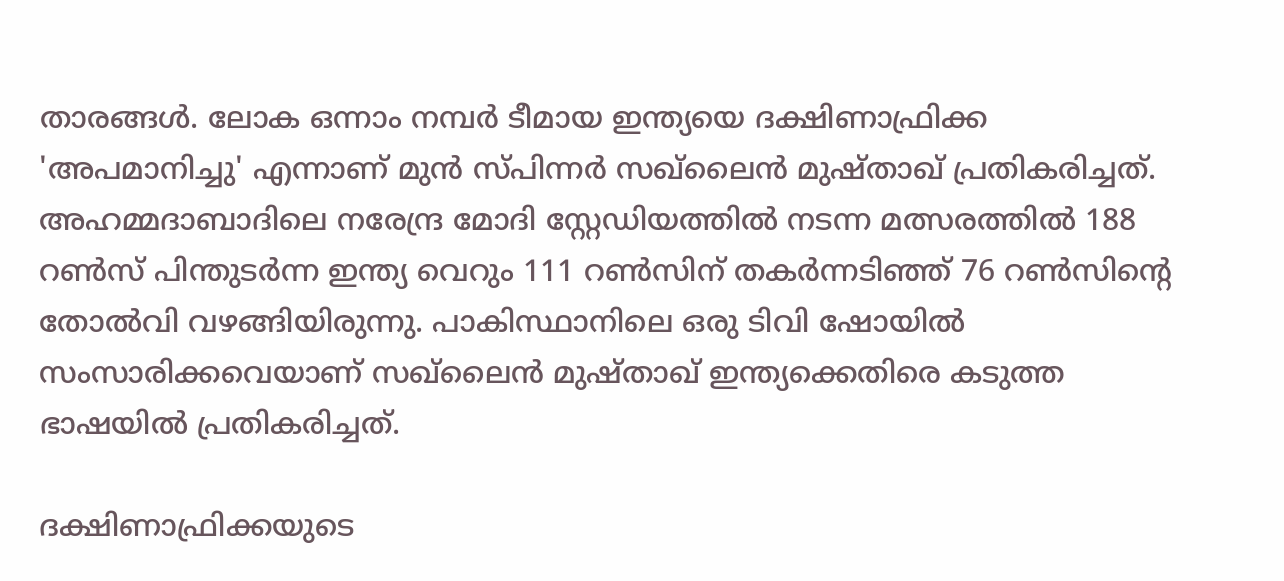താരങ്ങൾ. ലോക ഒന്നാം നമ്പർ ടീമായ ഇന്ത്യയെ ദക്ഷിണാഫ്രിക്ക 'അപമാനിച്ചു' എന്നാണ് മുൻ സ്പിന്നർ സഖ്‌ലൈൻ മുഷ്താഖ് പ്രതികരിച്ചത്. അഹമ്മദാബാദിലെ നരേന്ദ്ര മോദി സ്റ്റേഡിയത്തിൽ നടന്ന മത്സരത്തിൽ 188 റൺസ് പിന്തുടർന്ന ഇന്ത്യ വെറും 111 റൺസിന് തകർന്നടിഞ്ഞ് 76 റണ്‍സിന്‍റെ തോല്‍വി വഴങ്ങിയിരുന്നു. പാകിസ്ഥാനിലെ ഒരു ടിവി ഷോയിൽ സംസാരിക്കവെയാണ് സഖ്‌ലൈൻ മുഷ്താഖ് ഇന്ത്യക്കെതിരെ കടുത്ത ഭാഷയിൽ പ്രതികരിച്ചത്.

ദക്ഷിണാഫ്രിക്കയുടെ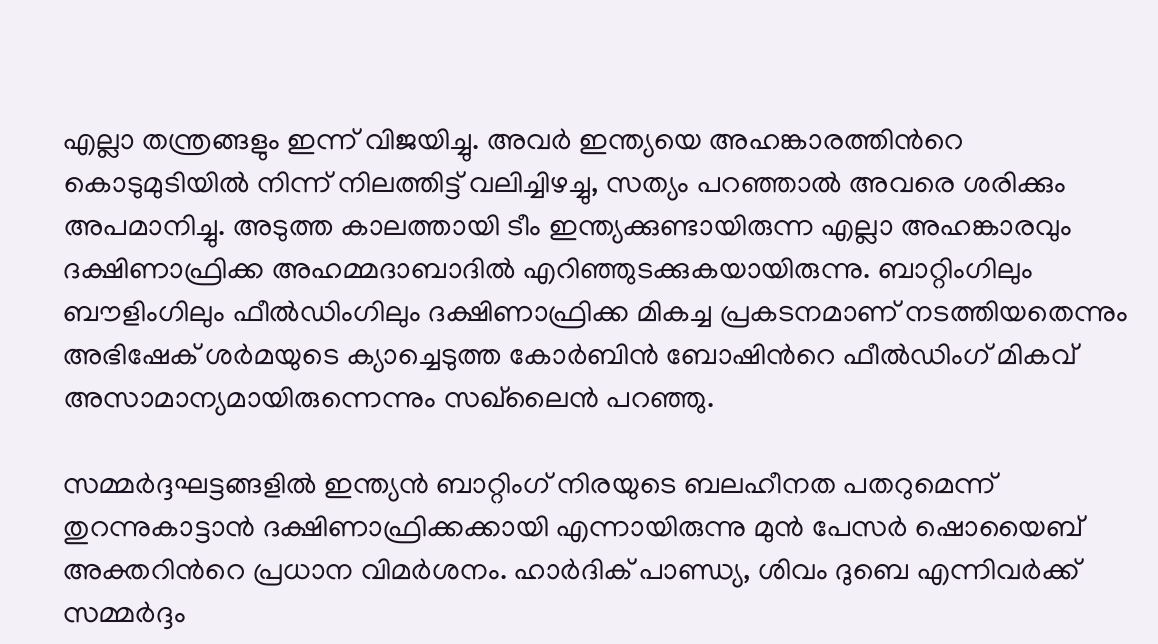എല്ലാ തന്ത്രങ്ങളും ഇന്ന് വിജയിച്ചു. അവർ ഇന്ത്യയെ അഹങ്കാരത്തിന്‍റെ കൊടുമുടിയില്‍ നിന്ന് നിലത്തിട്ട് വലിച്ചിഴച്ചു, സത്യം പറഞ്ഞാൽ അവരെ ശരിക്കും അപമാനിച്ചു. അടുത്ത കാലത്തായി ടീം ഇന്ത്യക്കുണ്ടായിരുന്ന എല്ലാ അഹങ്കാരവും ദക്ഷിണാഫ്രിക്ക അഹമ്മദാബാദില്‍ എറിഞ്ഞുടക്കുകയായിരുന്നു. ബാറ്റിംഗിലും ബൗളിംഗിലും ഫീൽഡിംഗിലും ദക്ഷിണാഫ്രിക്ക മികച്ച പ്രകടനമാണ് നടത്തിയതെന്നും അഭിഷേക് ശര്‍മയുടെ ക്യാച്ചെടുത്ത കോര്‍ബിൻ ബോഷിന്‍റെ ഫീല്‍ഡിംഗ് മികവ് അസാമാന്യമായിരുന്നെന്നും സഖ്‌ലൈൻ പറഞ്ഞു.

സമ്മർദ്ദഘട്ടങ്ങളിൽ ഇന്ത്യൻ ബാറ്റിംഗ് നിരയുടെ ബലഹീനത പതറുമെന്ന് തുറന്നുകാട്ടാന്‍ ദക്ഷിണാഫ്രിക്കക്കായി എന്നായിരുന്നു മുൻ പേസർ ഷൊയൈബ് അക്തറിന്‍റെ പ്രധാന വിമർശനം. ഹാർദിക് പാണ്ഡ്യ, ശിവം ദുബെ എന്നിവർക്ക് സമ്മർദ്ദം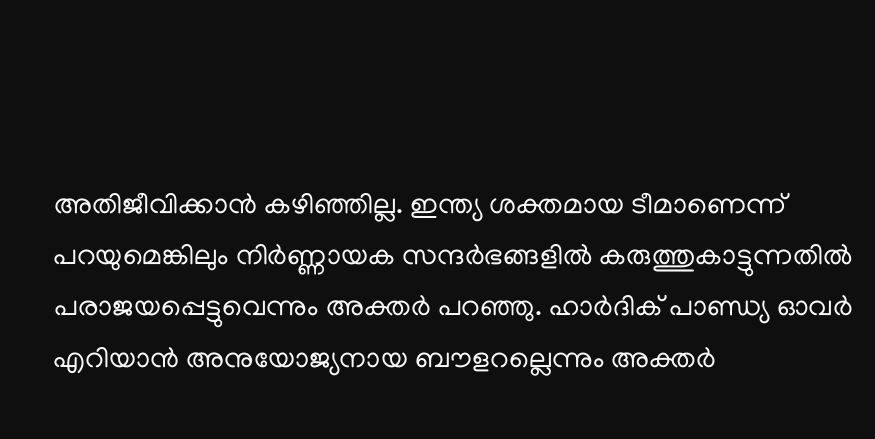അതിജീവിക്കാൻ കഴിഞ്ഞില്ല. ഇന്ത്യ ശക്തമായ ടീമാണെന്ന് പറയുമെങ്കിലും നിർണ്ണായക സന്ദർഭങ്ങളിൽ കരുത്തുകാട്ടുന്നതില്‍ പരാജയപ്പെട്ടുവെന്നും അക്തര്‍ പറഞ്ഞു. ഹാർദിക് പാണ്ഡ്യ ഓവർ എറിയാൻ അനുയോജ്യനായ ബൗളറല്ലെന്നും അക്തർ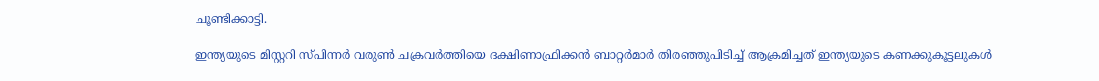ചൂണ്ടിക്കാട്ടി.

ഇന്ത്യയുടെ മിസ്റ്ററി സ്പിന്നർ വരുൺ ചക്രവർത്തിയെ ദക്ഷിണാഫ്രിക്കൻ ബാറ്റർമാർ തിരഞ്ഞുപിടിച്ച് ആക്രമിച്ചത് ഇന്ത്യയുടെ കണക്കുകൂട്ടലുകൾ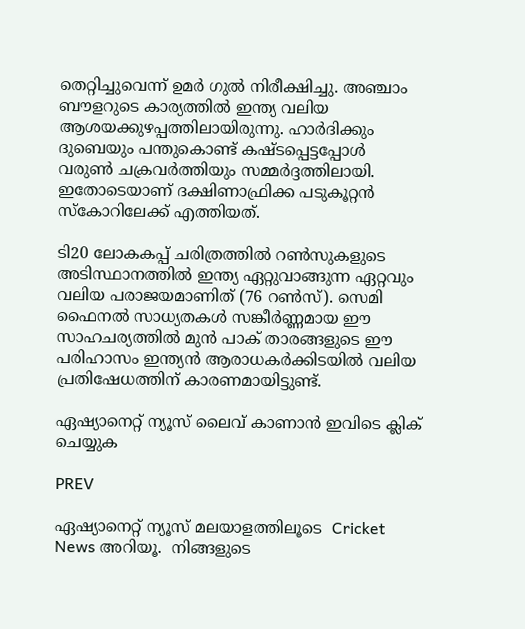തെറ്റിച്ചുവെന്ന് ഉമർ ഗുൽ നിരീക്ഷിച്ചു. അഞ്ചാം ബൗളറുടെ കാര്യത്തിൽ ഇന്ത്യ വലിയ ആശയക്കുഴപ്പത്തിലായിരുന്നു. ഹാർദിക്കും ദുബെയും പന്തുകൊണ്ട് കഷ്ടപ്പെട്ടപ്പോൾ വരുൺ ചക്രവർത്തിയും സമ്മർദ്ദത്തിലായി. ഇതോടെയാണ് ദക്ഷിണാഫ്രിക്ക പടുകൂറ്റൻ സ്കോറിലേക്ക് എത്തിയത്.

ടി20 ലോകകപ്പ് ചരിത്രത്തിൽ റൺസുകളുടെ അടിസ്ഥാനത്തിൽ ഇന്ത്യ ഏറ്റുവാങ്ങുന്ന ഏറ്റവും വലിയ പരാജയമാണിത് (76 റൺസ്). സെമി ഫൈനൽ സാധ്യതകൾ സങ്കീർണ്ണമായ ഈ സാഹചര്യത്തിൽ മുൻ പാക് താരങ്ങളുടെ ഈ പരിഹാസം ഇന്ത്യൻ ആരാധകർക്കിടയിൽ വലിയ പ്രതിഷേധത്തിന് കാരണമായിട്ടുണ്ട്.

ഏഷ്യാനെറ്റ് ന്യൂസ് ലൈവ് കാണാന്‍ ഇവിടെ ക്ലിക് ചെയ്യുക

PREV

ഏഷ്യാനെറ്റ് ന്യൂസ് മലയാളത്തിലൂടെ  Cricket News അറിയൂ.  നിങ്ങളുടെ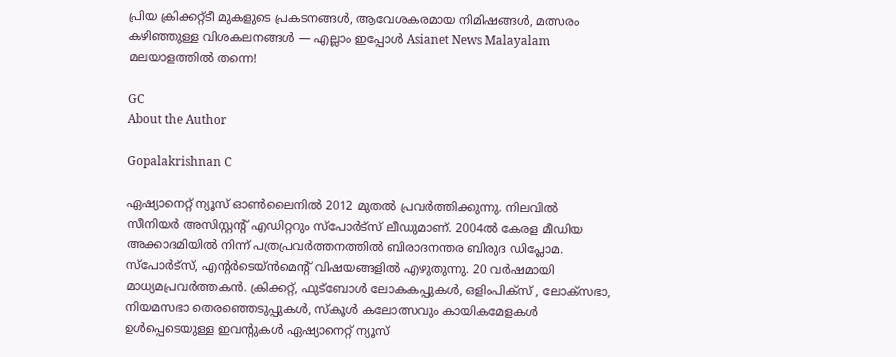പ്രിയ ക്രിക്കറ്റ്ടീ മുകളുടെ പ്രകടനങ്ങൾ, ആവേശകരമായ നിമിഷങ്ങൾ, മത്സരം കഴിഞ്ഞുള്ള വിശകലനങ്ങൾ — എല്ലാം ഇപ്പോൾ Asianet News Malayalam മലയാളത്തിൽ തന്നെ!

GC
About the Author

Gopalakrishnan C

ഏഷ്യാനെറ്റ് ന്യൂസ് ഓണ്‍ലൈനില്‍ 2012 മുതല്‍ പ്രവര്‍ത്തിക്കുന്നു. നിലവില്‍ സീനിയര്‍ അസിസ്റ്റന്‍റ് എഡിറ്ററും സ്പോർട്സ് ലീഡുമാണ്. 2004ൽ കേരള മീഡിയ അക്കാദമിയില്‍ നിന്ന് പത്രപ്രവര്‍ത്തനത്തില്‍ ബിരാദനന്തര ബിരുദ ഡിപ്ലോമ. സ്പോര്‍ട്സ്, എന്‍റര്‍ടെയ്ൻമെന്‍റ് വിഷയങ്ങളില്‍ എഴുതുന്നു. 20 വര്‍ഷമായി മാധ്യമപ്രവര്‍ത്തകൻ. ക്രിക്കറ്റ്, ഫുട്ബോള്‍ ലോകകപ്പുകൾ, ഒളിംപിക്സ് , ലോക്സഭാ, നിയമസഭാ തെരഞ്ഞെടുപ്പുകള്‍, സ്കൂള്‍ കലോത്സവും കായികമേളകള്‍ ഉള്‍പ്പെടെയുള്ള ഇവന്‍റുകള്‍ ഏഷ്യാനെറ്റ് ന്യൂസ്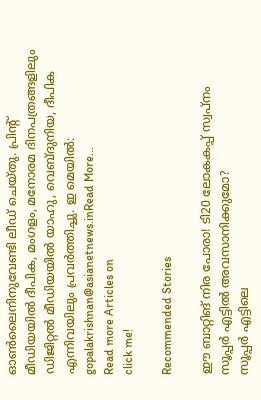ഓണ്‍ലൈനിനുവേണ്ടി ലീഡ് ചെയ്തു. പ്രിന്‍റ് മീഡിയയില്‍ ദീപിക, മംഗളം, മനോരമ ദിനപത്രങ്ങളിലും ഡിജിറ്റൽ മീഡിയയില്‍ യാഹു, വെബ്ദുനിയ, ദീപിക എന്നിവയിലും പ്രവര്‍ത്തിച്ചു. ഇ മെയില്‍: gopalakrishnan@asianetnews.inRead More...
Read more Articles on
click me!

Recommended Stories

ഈ ബാറ്റിങ് നിര പോരാ! ടി20 ലോകകപ്പ് സ്വപ്നം സൂപ്പർ എട്ടില്‍ അവസാനിക്കുമോ?
സൂപ്പർ എട്ടിലെ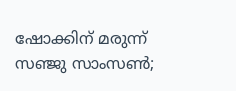ഷോക്കിന് മരുന്ന് സഞ്ജു സാംസണ്‍;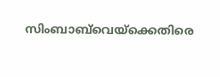സിംബാബ്‌വെയ്ക്കെതിരെ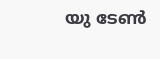യു ടേണ്‍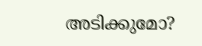അടിക്കുമോ?